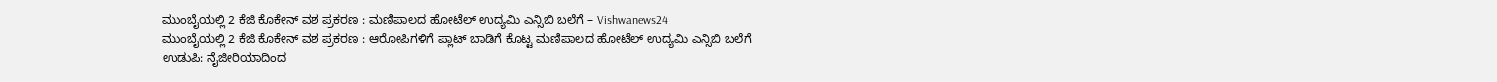ಮುಂಬೈಯಲ್ಲಿ 2 ಕೆಜಿ ಕೊಕೇನ್ ವಶ ಪ್ರಕರಣ : ಮಣಿಪಾಲದ ಹೋಟೆಲ್ ಉದ್ಯಮಿ ಎನ್ಸಿಬಿ ಬಲೆಗೆ – Vishwanews24
ಮುಂಬೈಯಲ್ಲಿ 2 ಕೆಜಿ ಕೊಕೇನ್ ವಶ ಪ್ರಕರಣ : ಆರೋಪಿಗಳಿಗೆ ಪ್ಲಾಟ್ ಬಾಡಿಗೆ ಕೊಟ್ಟ ಮಣಿಪಾಲದ ಹೋಟೆಲ್ ಉದ್ಯಮಿ ಎನ್ಸಿಬಿ ಬಲೆಗೆ
ಉಡುಪಿ: ನೈಜೀರಿಯಾದಿಂದ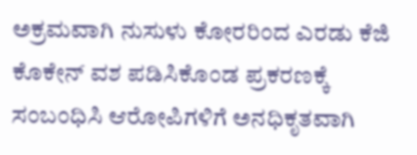ಅಕ್ರಮವಾಗಿ ನುಸುಳು ಕೋರರಿಂದ ಎರಡು ಕೆಜಿ ಕೊಕೇನ್ ವಶ ಪಡಿಸಿಕೊಂಡ ಪ್ರಕರಣಕ್ಕೆ ಸಂಬಂಧಿಸಿ ಆರೋಪಿಗಳಿಗೆ ಅನಧಿಕೃತವಾಗಿ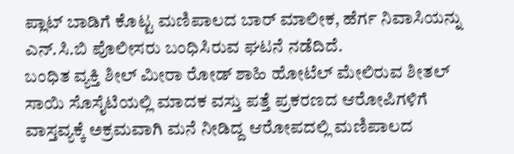ಪ್ಲಾಟ್ ಬಾಡಿಗೆ ಕೊಟ್ಟ ಮಣಿಪಾಲದ ಬಾರ್ ಮಾಲೀಕ, ಹೆರ್ಗ ನಿವಾಸಿಯನ್ನು ಎನ್.ಸಿ.ಬಿ ಪೊಲೀಸರು ಬಂಧಿಸಿರುವ ಘಟನೆ ನಡೆದಿದೆ.
ಬಂಧಿತ ವ್ಯಕ್ತಿ ಶೀಲ್ ಮೀರಾ ರೋಡ್ ಶಾಹಿ ಹೋಟೆಲ್ ಮೇಲಿರುವ ಶೀತಲ್ ಸಾಯಿ ಸೊಸೈಟಿಯಲ್ಲಿ ಮಾದಕ ವಸ್ತು ಪತ್ತೆ ಪ್ರಕರಣದ ಆರೋಪಿಗಳಿಗೆ ವಾಸ್ತವ್ಯಕ್ಕೆ ಅಕ್ರಮವಾಗಿ ಮನೆ ನೀಡಿದ್ದ ಆರೋಪದಲ್ಲಿ ಮಣಿಪಾಲದ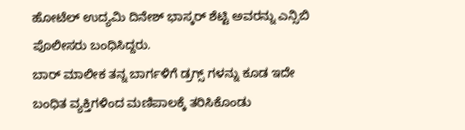ಹೋಟೆಲ್ ಉದ್ಯಮಿ ದಿನೇಶ್ ಭಾಸ್ಕರ್ ಶೆಟ್ಟಿ ಅವರನ್ನು ಎನ್ಸಿಬಿ ಪೊಲೀಸರು ಬಂಧಿಸಿದ್ದರು.
ಬಾರ್ ಮಾಲೀಕ ತನ್ನ ಬಾರ್ಗಳಿಗೆ ಡ್ರಗ್ಸ್ ಗಳನ್ನು ಕೂಡ ಇದೇ ಬಂಧಿತ ವ್ಯಕ್ತಿಗಳಿಂದ ಮಣಿಪಾಲಕ್ಕೆ ತರಿಸಿಕೊಂಡು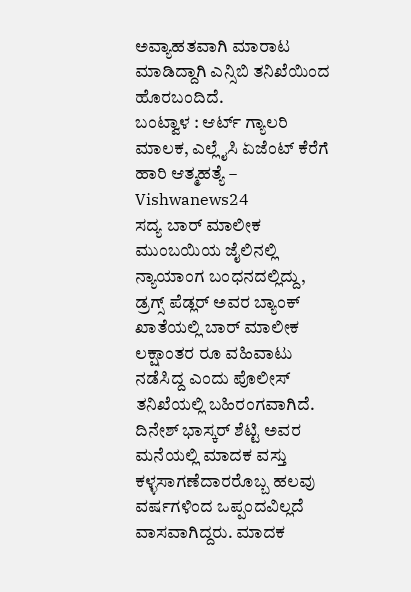ಅವ್ಯಾಹತವಾಗಿ ಮಾರಾಟ ಮಾಡಿದ್ದಾಗಿ ಎನ್ಸಿಬಿ ತನಿಖೆಯಿಂದ ಹೊರಬಂದಿದೆ.
ಬಂಟ್ವಾಳ : ಆರ್ಟ್ ಗ್ಯಾಲರಿ ಮಾಲಕ, ಎಲ್ಲೈಸಿ ಏಜೆಂಟ್ ಕೆರೆಗೆ ಹಾರಿ ಆತ್ಮಹತ್ಯೆ – Vishwanews24
ಸದ್ಯ ಬಾರ್ ಮಾಲೀಕ ಮುಂಬಯಿಯ ಜೈಲಿನಲ್ಲಿ ನ್ಯಾಯಾಂಗ ಬಂಧನದಲ್ಲಿದ್ದು, ಡ್ರಗ್ಸ್ ಪೆಡ್ಲರ್ ಅವರ ಬ್ಯಾಂಕ್ ಖಾತೆಯಲ್ಲಿ ಬಾರ್ ಮಾಲೀಕ ಲಕ್ಷಾಂತರ ರೂ ವಹಿವಾಟು ನಡೆಸಿದ್ದ ಎಂದು ಪೊಲೀಸ್ ತನಿಖೆಯಲ್ಲಿ ಬಹಿರಂಗವಾಗಿದೆ.
ದಿನೇಶ್ ಭಾಸ್ಕರ್ ಶೆಟ್ಟಿ ಅವರ ಮನೆಯಲ್ಲಿ ಮಾದಕ ವಸ್ತು ಕಳ್ಳಸಾಗಣೆದಾರರೊಬ್ಬ ಹಲವು ವರ್ಷಗಳಿಂದ ಒಪ್ಪಂದವಿಲ್ಲದೆ ವಾಸವಾಗಿದ್ದರು. ಮಾದಕ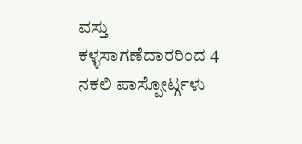ವಸ್ತು ಕಳ್ಳಸಾಗಣೆದಾರರಿಂದ 4 ನಕಲಿ ಪಾಸ್ಪೋರ್ಟ್ಗಳು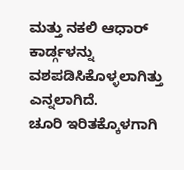ಮತ್ತು ನಕಲಿ ಆಧಾರ್ ಕಾರ್ಡ್ಗಳನ್ನು ವಶಪಡಿಸಿಕೊಳ್ಳಲಾಗಿತ್ತು ಎನ್ನಲಾಗಿದೆ.
ಚೂರಿ ಇರಿತಕ್ಕೊಳಗಾಗಿ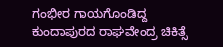ಗಂಭೀರ ಗಾಯಗೊಂಡಿದ್ದ ಕುಂದಾಪುರದ ರಾಘವೇಂದ್ರ ಚಿಕಿತ್ಸೆ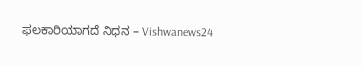ಫಲಕಾರಿಯಾಗದೆ ನಿಧನ – Vishwanews24